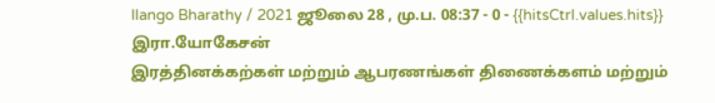Ilango Bharathy / 2021 ஜூலை 28 , மு.ப. 08:37 - 0 - {{hitsCtrl.values.hits}}
இரா.யோகேசன்
இரத்தினக்கற்கள் மற்றும் ஆபரணங்கள் திணைக்களம் மற்றும்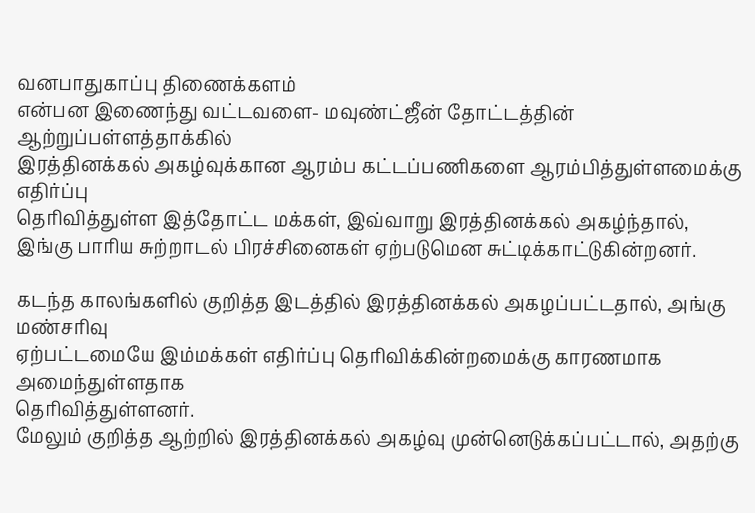வனபாதுகாப்பு திணைக்களம்
என்பன இணைந்து வட்டவளை- மவுண்ட்ஜீன் தோட்டத்தின் ஆற்றுப்பள்ளத்தாக்கில்
இரத்தினக்கல் அகழ்வுக்கான ஆரம்ப கட்டப்பணிகளை ஆரம்பித்துள்ளமைக்கு எதிர்ப்பு
தெரிவித்துள்ள இத்தோட்ட மக்கள், இவ்வாறு இரத்தினக்கல் அகழ்ந்தால், இங்கு பாரிய சுற்றாடல் பிரச்சினைகள் ஏற்படுமென சுட்டிக்காட்டுகின்றனர்.

கடந்த காலங்களில் குறித்த இடத்தில் இரத்தினக்கல் அகழப்பட்டதால், அங்கு மண்சரிவு
ஏற்பட்டமையே இம்மக்கள் எதிர்ப்பு தெரிவிக்கின்றமைக்கு காரணமாக அமைந்துள்ளதாக
தெரிவித்துள்ளனர்.
மேலும் குறித்த ஆற்றில் இரத்தினக்கல் அகழ்வு முன்னெடுக்கப்பட்டால், அதற்கு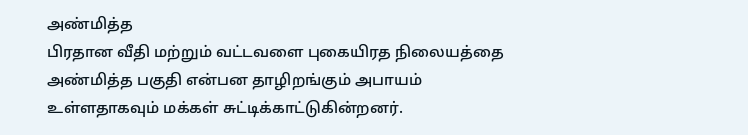அண்மித்த
பிரதான வீதி மற்றும் வட்டவளை புகையிரத நிலையத்தை அண்மித்த பகுதி என்பன தாழிறங்கும் அபாயம் உள்ளதாகவும் மக்கள் சுட்டிக்காட்டுகின்றனர்.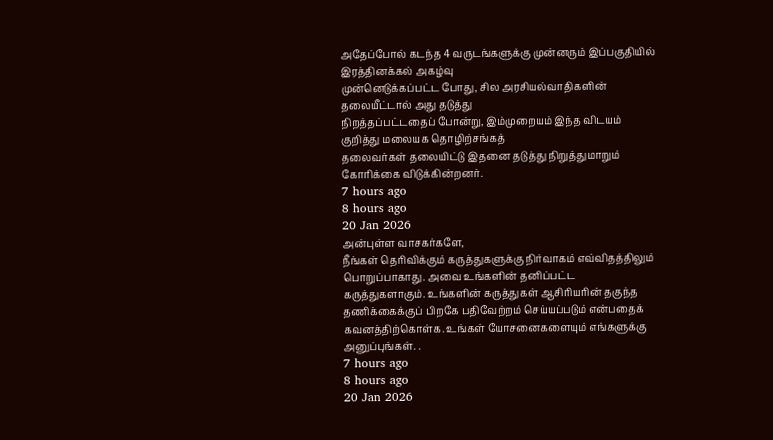அதேப்போல் கடந்த 4 வருடங்களுக்கு முன்னரும் இப்பகுதியில் இரத்தினக்கல் அகழ்வு
முன்னெடுக்கப்பட்ட போது, சில அரசியல்வாதிகளின் தலையீட்டால் அது தடுத்து
நிறத்தப்பட்டதைப் போன்று, இம்முறையம் இந்த விடயம் குறித்து மலையக தொழிற்சங்கத்
தலைவர்கள் தலையிட்டு இதனை தடுத்து நிறுத்துமாறும் கோரிக்கை விடுக்கின்றனர்.
7 hours ago
8 hours ago
20 Jan 2026
அன்புள்ள வாசகர்களே,
நீங்கள் தெரிவிக்கும் கருத்துகளுக்கு நிர்வாகம் எவ்விதத்திலும் பொறுப்பாகாது. அவை உங்களின் தனிப்பட்ட கருத்துகளாகும். உங்களின் கருத்துகள் ஆசிரியரின் தகுந்த தணிக்கைக்குப் பிறகே பதிவேற்றம் செய்யப்படும் என்பதைக் கவனத்திற்கொள்க. உங்கள் யோசனைகளையும் எங்களுக்கு அனுப்புங்கள். .
7 hours ago
8 hours ago
20 Jan 2026